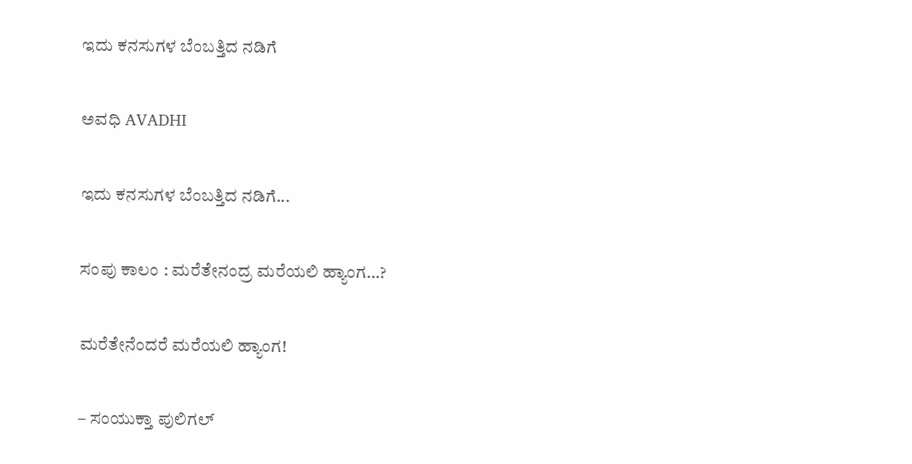ಇದು ಕನಸುಗಳ ಬೆಂಬತ್ತಿದ ನಡಿಗೆ‍

ಅವಧಿ AVADHI

ಇದು ಕನಸುಗಳ ಬೆಂಬತ್ತಿದ ನಡಿಗೆ...

ಸಂಪು ಕಾಲಂ : ಮರೆತೇನಂದ್ರ ಮರೆಯಲಿ ಹ್ಯಾಂಗ…?

ಮರೆತೇನೆಂದರೆ ಮರೆಯಲಿ ಹ್ಯಾಂಗ!

– ಸಂಯುಕ್ತಾ ಪುಲಿಗಲ್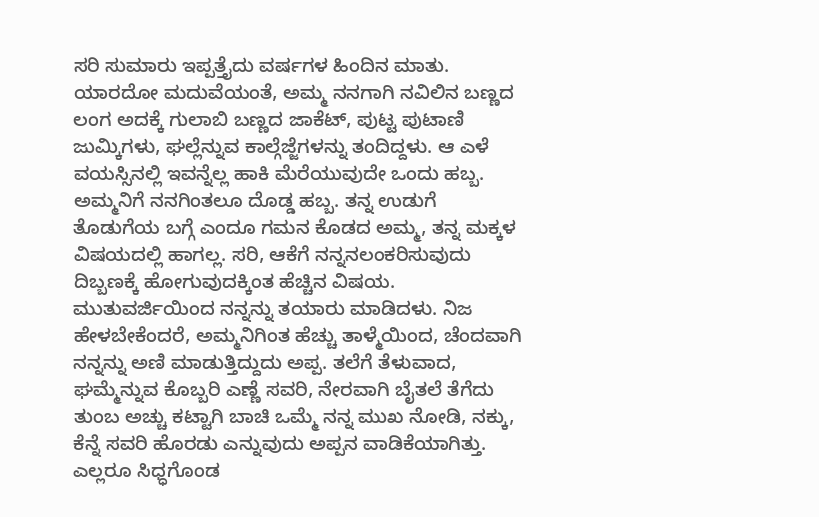ಸರಿ ಸುಮಾರು ಇಪ್ಪತ್ತೈದು ವರ್ಷಗಳ ಹಿಂದಿನ ಮಾತು. ಯಾರದೋ ಮದುವೆಯಂತೆ, ಅಮ್ಮ ನನಗಾಗಿ ನವಿಲಿನ ಬಣ್ಣದ ಲಂಗ ಅದಕ್ಕೆ ಗುಲಾಬಿ ಬಣ್ಣದ ಜಾಕೆಟ್, ಪುಟ್ಟ ಪುಟಾಣಿ ಜುಮ್ಕಿಗಳು, ಘಲ್ಲೆನ್ನುವ ಕಾಲ್ಗೆಜ್ಜೆಗಳನ್ನು ತಂದಿದ್ದಳು. ಆ ಎಳೆ ವಯಸ್ಸಿನಲ್ಲಿ ಇವನ್ನೆಲ್ಲ ಹಾಕಿ ಮೆರೆಯುವುದೇ ಒಂದು ಹಬ್ಬ. ಅಮ್ಮನಿಗೆ ನನಗಿಂತಲೂ ದೊಡ್ಡ ಹಬ್ಬ. ತನ್ನ ಉಡುಗೆ ತೊಡುಗೆಯ ಬಗ್ಗೆ ಎಂದೂ ಗಮನ ಕೊಡದ ಅಮ್ಮ, ತನ್ನ ಮಕ್ಕಳ ವಿಷಯದಲ್ಲಿ ಹಾಗಲ್ಲ. ಸರಿ, ಆಕೆಗೆ ನನ್ನನಲಂಕರಿಸುವುದು ದಿಬ್ಬಣಕ್ಕೆ ಹೋಗುವುದಕ್ಕಿಂತ ಹೆಚ್ಚಿನ ವಿಷಯ. ಮುತುವರ್ಜಿಯಿಂದ ನನ್ನನ್ನು ತಯಾರು ಮಾಡಿದಳು. ನಿಜ ಹೇಳಬೇಕೆಂದರೆ, ಅಮ್ಮನಿಗಿಂತ ಹೆಚ್ಚು ತಾಳ್ಮೆಯಿಂದ, ಚೆಂದವಾಗಿ ನನ್ನನ್ನು ಅಣಿ ಮಾಡುತ್ತಿದ್ದುದು ಅಪ್ಪ. ತಲೆಗೆ ತೆಳುವಾದ, ಘಮ್ಮೆನ್ನುವ ಕೊಬ್ಬರಿ ಎಣ್ಣೆ ಸವರಿ, ನೇರವಾಗಿ ಬೈತಲೆ ತೆಗೆದು ತುಂಬ ಅಚ್ಚು ಕಟ್ಟಾಗಿ ಬಾಚಿ ಒಮ್ಮೆ ನನ್ನ ಮುಖ ನೋಡಿ, ನಕ್ಕು, ಕೆನ್ನೆ ಸವರಿ ಹೊರಡು ಎನ್ನುವುದು ಅಪ್ಪನ ವಾಡಿಕೆಯಾಗಿತ್ತು. ಎಲ್ಲರೂ ಸಿಧ್ಧಗೊಂಡ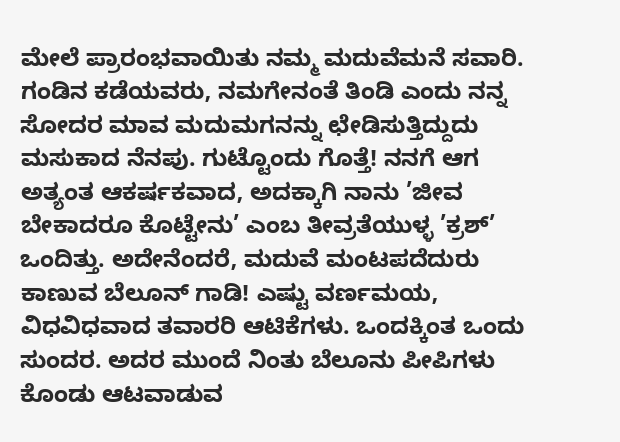ಮೇಲೆ ಪ್ರಾರಂಭವಾಯಿತು ನಮ್ಮ ಮದುವೆಮನೆ ಸವಾರಿ. ಗಂಡಿನ ಕಡೆಯವರು, ನಮಗೇನಂತೆ ತಿಂಡಿ ಎಂದು ನನ್ನ ಸೋದರ ಮಾವ ಮದುಮಗನನ್ನು ಛೇಡಿಸುತ್ತಿದ್ದುದು ಮಸುಕಾದ ನೆನಪು. ಗುಟ್ಟೊಂದು ಗೊತ್ತೆ! ನನಗೆ ಆಗ ಅತ್ಯಂತ ಆಕರ್ಷಕವಾದ, ಅದಕ್ಕಾಗಿ ನಾನು ’ಜೀವ ಬೇಕಾದರೂ ಕೊಟ್ಟೇನು’ ಎಂಬ ತೀವ್ರತೆಯುಳ್ಳ ’ಕ್ರಶ್’ ಒಂದಿತ್ತು. ಅದೇನೆಂದರೆ, ಮದುವೆ ಮಂಟಪದೆದುರು ಕಾಣುವ ಬೆಲೂನ್ ಗಾಡಿ! ಎಷ್ಟು ವರ್ಣಮಯ, ವಿಧವಿಧವಾದ ತವಾರರಿ ಆಟಿಕೆಗಳು. ಒಂದಕ್ಕಿಂತ ಒಂದು ಸುಂದರ. ಅದರ ಮುಂದೆ ನಿಂತು ಬೆಲೂನು ಪೀಪಿಗಳು ಕೊಂಡು ಆಟವಾಡುವ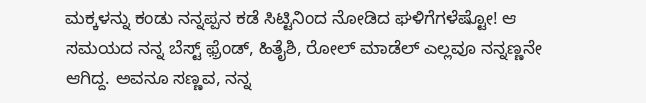ಮಕ್ಕಳನ್ನು ಕಂಡು ನನ್ನಪ್ಪನ ಕಡೆ ಸಿಟ್ಟಿನಿಂದ ನೋಡಿದ ಘಳಿಗೆಗಳೆಷ್ಟೋ! ಆ ಸಮಯದ ನನ್ನ ಬೆಸ್ಟ್ ಫ಼್ರೆಂಡ್, ಹಿತೈಶಿ, ರೋಲ್ ಮಾಡೆಲ್ ಎಲ್ಲವೂ ನನ್ನಣ್ಣನೇ ಆಗಿದ್ದ. ಅವನೂ ಸಣ್ಣವ, ನನ್ನ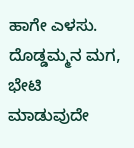ಹಾಗೇ ಎಳಸು. ದೊಡ್ಡಮ್ಮನ ಮಗ, ಭೇಟಿ ಮಾಡುವುದೇ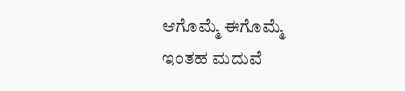ಆಗೊಮ್ಮೆ ಈಗೊಮ್ಮೆ ಇಂತಹ ಮದುವೆ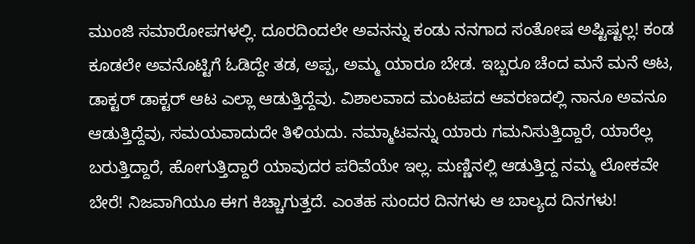ಮುಂಜಿ ಸಮಾರೋಪಗಳಲ್ಲಿ. ದೂರದಿಂದಲೇ ಅವನನ್ನು ಕಂಡು ನನಗಾದ ಸಂತೋಷ ಅಷ್ಟಿಷ್ಟಲ್ಲ! ಕಂಡ ಕೂಡಲೇ ಅವನೊಟ್ಟಿಗೆ ಓಡಿದ್ದೇ ತಡ, ಅಪ್ಪ, ಅಮ್ಮ ಯಾರೂ ಬೇಡ. ಇಬ್ಬರೂ ಚೆಂದ ಮನೆ ಮನೆ ಆಟ, ಡಾಕ್ಟರ್ ಡಾಕ್ಟರ್ ಆಟ ಎಲ್ಲಾ ಆಡುತ್ತಿದ್ದೆವು. ವಿಶಾಲವಾದ ಮಂಟಪದ ಆವರಣದಲ್ಲಿ ನಾನೂ ಅವನೂ ಆಡುತ್ತಿದ್ದೆವು, ಸಮಯವಾದುದೇ ತಿಳಿಯದು. ನಮ್ಮಾಟವನ್ನು ಯಾರು ಗಮನಿಸುತ್ತಿದ್ದಾರೆ, ಯಾರೆಲ್ಲ ಬರುತ್ತಿದ್ದಾರೆ, ಹೋಗುತ್ತಿದ್ದಾರೆ ಯಾವುದರ ಪರಿವೆಯೇ ಇಲ್ಲ. ಮಣ್ಣಿನಲ್ಲಿ ಆಡುತ್ತಿದ್ದ ನಮ್ಮ ಲೋಕವೇ ಬೇರೆ! ನಿಜವಾಗಿಯೂ ಈಗ ಕಿಚ್ಚಾಗುತ್ತದೆ. ಎಂತಹ ಸುಂದರ ದಿನಗಳು ಆ ಬಾಲ್ಯದ ದಿನಗಳು!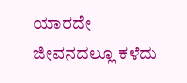ಯಾರದೇ ಜೀವನದಲ್ಲೂ ಕಳೆದು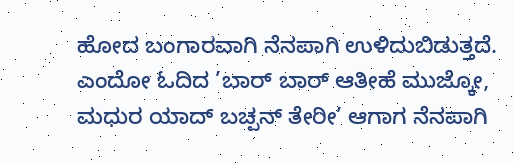ಹೋದ ಬಂಗಾರವಾಗಿ ನೆನಪಾಗಿ ಉಳಿದುಬಿಡುತ್ತದೆ. ಎಂದೋ ಓದಿದ ’ಬಾರ್ ಬಾರ್ ಆತೀಹೆ ಮುಜ್ಕೋ, ಮಧುರ ಯಾದ್ ಬಚ್ಪನ್ ತೇರೀ’ ಆಗಾಗ ನೆನಪಾಗಿ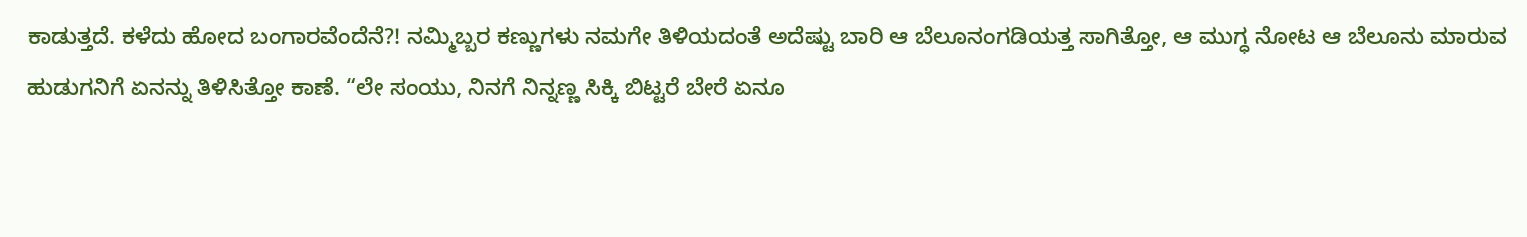ಕಾಡುತ್ತದೆ. ಕಳೆದು ಹೋದ ಬಂಗಾರವೆಂದೆನೆ?! ನಮ್ಮಿಬ್ಬರ ಕಣ್ಣುಗಳು ನಮಗೇ ತಿಳಿಯದಂತೆ ಅದೆಷ್ಟು ಬಾರಿ ಆ ಬೆಲೂನಂಗಡಿಯತ್ತ ಸಾಗಿತ್ತೋ, ಆ ಮುಗ್ಧ ನೋಟ ಆ ಬೆಲೂನು ಮಾರುವ ಹುಡುಗನಿಗೆ ಏನನ್ನು ತಿಳಿಸಿತ್ತೋ ಕಾಣೆ. “ಲೇ ಸಂಯು, ನಿನಗೆ ನಿನ್ನಣ್ಣ ಸಿಕ್ಕಿ ಬಿಟ್ಟರೆ ಬೇರೆ ಏನೂ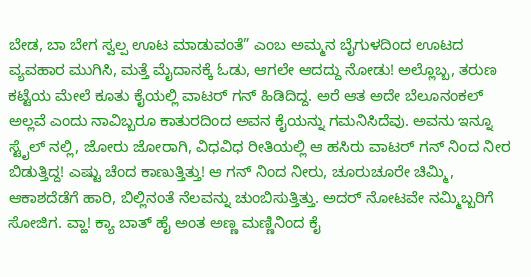ಬೇಡ, ಬಾ ಬೇಗ ಸ್ವಲ್ಪ ಊಟ ಮಾಡುವಂತೆ” ಎಂಬ ಅಮ್ಮನ ಬೈಗುಳದಿಂದ ಊಟದ ವ್ಯವಹಾರ ಮುಗಿಸಿ, ಮತ್ತೆ ಮೈದಾನಕ್ಕೆ ಓಡು, ಆಗಲೇ ಆದದ್ದು ನೋಡು! ಅಲ್ಲೊಬ್ಬ, ತರುಣ ಕಟ್ಟೆಯ ಮೇಲೆ ಕೂತು ಕೈಯಲ್ಲಿ ವಾಟರ್ ಗನ್ ಹಿಡಿದಿದ್ದ. ಅರೆ ಆತ ಅದೇ ಬೆಲೂನಂಕಲ್ ಅಲ್ಲವೆ ಎಂದು ನಾವಿಬ್ಬರೂ ಕಾತುರದಿಂದ ಅವನ ಕೈಯನ್ನು ಗಮನಿಸಿದೆವು. ಅವನು ಇನ್ನೂ ಸ್ಟೈಲ್ ನಲ್ಲಿ, ಜೋರು ಜೋರಾಗಿ, ವಿಧವಿಧ ರೀತಿಯಲ್ಲಿ ಆ ಹಸಿರು ವಾಟರ್ ಗನ್ ನಿಂದ ನೀರ ಬಿಡುತ್ತಿದ್ದ! ಎಷ್ಟು ಚೆಂದ ಕಾಣುತ್ತಿತ್ತು! ಆ ಗನ್ ನಿಂದ ನೀರು, ಚೂರುಚೂರೇ ಚಿಮ್ಮಿ, ಆಕಾಶದೆಡೆಗೆ ಹಾರಿ, ಬಿಲ್ಲಿನಂತೆ ನೆಲವನ್ನು ಚುಂಬಿಸುತ್ತಿತ್ತು. ಅದರ್ ನೋಟವೇ ನಮ್ಮಿಬ್ಬರಿಗೆ ಸೋಜಿಗ. ವ್ಹಾ! ಕ್ಯಾ ಬಾತ್ ಹೈ ಅಂತ ಅಣ್ಣ ಮಣ್ಣಿನಿಂದ ಕೈ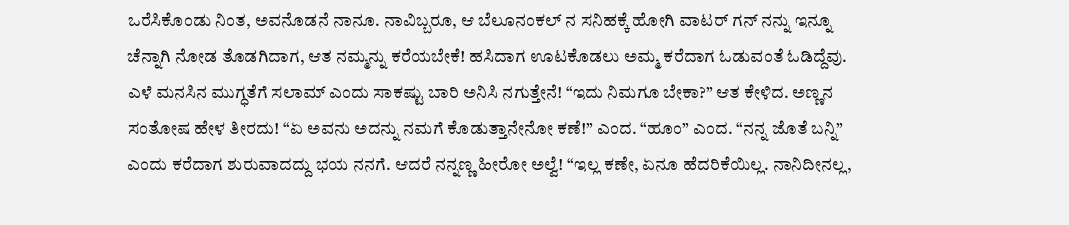ಒರೆಸಿಕೊಂಡು ನಿಂತ, ಅವನೊಡನೆ ನಾನೂ. ನಾವಿಬ್ಬರೂ, ಆ ಬೆಲೂನಂಕಲ್ ನ ಸನಿಹಕ್ಕೆ ಹೋಗಿ ವಾಟರ್ ಗನ್ ನನ್ನು ಇನ್ನೂ ಚೆನ್ನಾಗಿ ನೋಡ ತೊಡಗಿದಾಗ, ಆತ ನಮ್ಮನ್ನು ಕರೆಯಬೇಕೆ! ಹಸಿದಾಗ ಊಟಕೊಡಲು ಅಮ್ಮ ಕರೆದಾಗ ಓಡುವಂತೆ ಓಡಿದ್ದೆವು. ಎಳೆ ಮನಸಿನ ಮುಗ್ಧತೆಗೆ ಸಲಾಮ್ ಎಂದು ಸಾಕಷ್ಟು ಬಾರಿ ಅನಿಸಿ ನಗುತ್ತೇನೆ! “ಇದು ನಿಮಗೂ ಬೇಕಾ?” ಆತ ಕೇಳಿದ. ಅಣ್ಣನ ಸಂತೋಷ ಹೇಳ ತೀರದು! “ಏ ಅವನು ಅದನ್ನು ನಮಗೆ ಕೊಡುತ್ತಾನೇನೋ ಕಣೆ!” ಎಂದ. “ಹೂಂ” ಎಂದ. “ನನ್ನ ಜೊತೆ ಬನ್ನಿ” ಎಂದು ಕರೆದಾಗ ಶುರುವಾದದ್ದು ಭಯ ನನಗೆ. ಆದರೆ ನನ್ನಣ್ಣ ಹೀರೋ ಅಲ್ವೆ! “ಇಲ್ಲ ಕಣೇ, ಏನೂ ಹೆದರಿಕೆಯಿಲ್ಲ. ನಾನಿದೀನಲ್ಲ,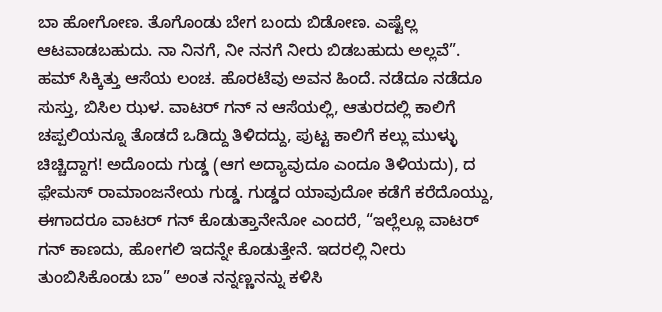ಬಾ ಹೋಗೋಣ. ತೊಗೊಂಡು ಬೇಗ ಬಂದು ಬಿಡೋಣ. ಎಷ್ಟೆಲ್ಲ ಆಟವಾಡಬಹುದು. ನಾ ನಿನಗೆ, ನೀ ನನಗೆ ನೀರು ಬಿಡಬಹುದು ಅಲ್ಲವೆ”. ಹಮ್ ಸಿಕ್ಕಿತ್ತು ಆಸೆಯ ಲಂಚ. ಹೊರಟೆವು ಅವನ ಹಿಂದೆ. ನಡೆದೂ ನಡೆದೂ ಸುಸ್ತು, ಬಿಸಿಲ ಝಳ. ವಾಟರ್ ಗನ್ ನ ಆಸೆಯಲ್ಲಿ, ಆತುರದಲ್ಲಿ ಕಾಲಿಗೆ ಚಪ್ಪಲಿಯನ್ನೂ ತೊಡದೆ ಒಡಿದ್ದು ತಿಳಿದದ್ದು, ಪುಟ್ಟ ಕಾಲಿಗೆ ಕಲ್ಲು ಮುಳ್ಳು ಚಿಚ್ಚಿದ್ದಾಗ! ಅದೊಂದು ಗುಡ್ಡ (ಆಗ ಅದ್ಯಾವುದೂ ಎಂದೂ ತಿಳಿಯದು), ದ ಫ಼ೇಮಸ್ ರಾಮಾಂಜನೇಯ ಗುಡ್ಡ. ಗುಡ್ಡದ ಯಾವುದೋ ಕಡೆಗೆ ಕರೆದೊಯ್ದು, ಈಗಾದರೂ ವಾಟರ್ ಗನ್ ಕೊಡುತ್ತಾನೇನೋ ಎಂದರೆ, “ಇಲ್ಲೆಲ್ಲೂ ವಾಟರ್ ಗನ್ ಕಾಣದು, ಹೋಗಲಿ ಇದನ್ನೇ ಕೊಡುತ್ತೇನೆ. ಇದರಲ್ಲಿ ನೀರು ತುಂಬಿಸಿಕೊಂಡು ಬಾ” ಅಂತ ನನ್ನಣ್ಣನನ್ನು ಕಳಿಸಿ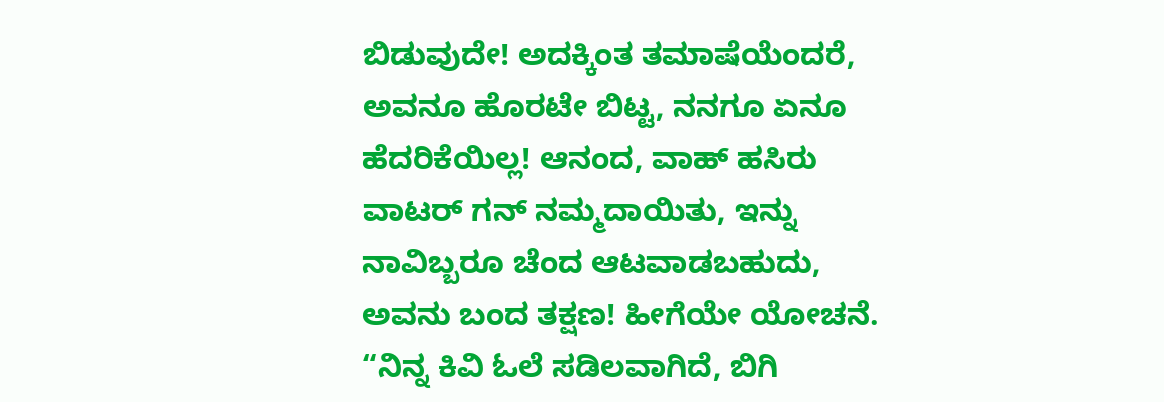ಬಿಡುವುದೇ! ಅದಕ್ಕಿಂತ ತಮಾಷೆಯೆಂದರೆ, ಅವನೂ ಹೊರಟೇ ಬಿಟ್ಟ, ನನಗೂ ಏನೂ ಹೆದರಿಕೆಯಿಲ್ಲ! ಆನಂದ, ವಾಹ್ ಹಸಿರು ವಾಟರ್ ಗನ್ ನಮ್ಮದಾಯಿತು, ಇನ್ನು ನಾವಿಬ್ಬರೂ ಚೆಂದ ಆಟವಾಡಬಹುದು, ಅವನು ಬಂದ ತಕ್ಷಣ! ಹೀಗೆಯೇ ಯೋಚನೆ. “ನಿನ್ನ ಕಿವಿ ಓಲೆ ಸಡಿಲವಾಗಿದೆ, ಬಿಗಿ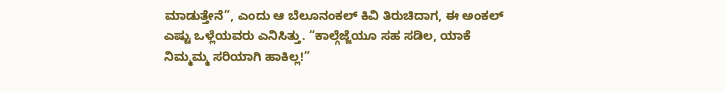ಮಾಡುತ್ತೇನೆ”, ಎಂದು ಆ ಬೆಲೂನಂಕಲ್ ಕಿವಿ ತಿರುಚಿದಾಗ, ಈ ಅಂಕಲ್ ಎಷ್ಟು ಒಳ್ಲೆಯವರು ಎನಿಸಿತ್ತು. “ಕಾಲ್ಗೆಜ್ಜೆಯೂ ಸಹ ಸಡಿಲ, ಯಾಕೆ ನಿಮ್ಮಮ್ಮ ಸರಿಯಾಗಿ ಹಾಕಿಲ್ಲ!”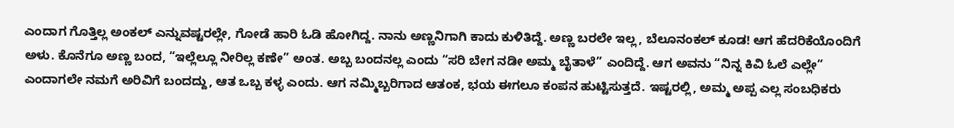ಎಂದಾಗ ಗೊತ್ತಿಲ್ಲ ಅಂಕಲ್ ಎನ್ನುವಷ್ಟರಲ್ಲೇ, ಗೋಡೆ ಹಾರಿ ಓಡಿ ಹೋಗಿದ್ದ. ನಾನು ಅಣ್ಣನಿಗಾಗಿ ಕಾದು ಕುಳಿತಿದ್ದೆ. ಅಣ್ಣ ಬರಲೇ ಇಲ್ಲ, ಬೆಲೂನಂಕಲ್ ಕೂಡ! ಆಗ ಹೆದರಿಕೆಯೊಂದಿಗೆ ಅಳು. ಕೊನೆಗೂ ಅಣ್ಣ ಬಂದ, “ಇಲ್ಲೆಲ್ಲೂ ನೀರಿಲ್ಲ ಕಣೇ” ಅಂತ. ಅಬ್ಬ ಬಂದನಲ್ಲ ಎಂದು “ಸರಿ ಬೇಗ ನಡೀ ಅಮ್ಮ ಬೈತಾಳೆ” ಎಂದಿದ್ದೆ. ಆಗ ಅವನು “ನಿನ್ನ ಕಿವಿ ಓಲೆ ಎಲ್ಲೇ” ಎಂದಾಗಲೇ ನಮಗೆ ಅರಿವಿಗೆ ಬಂದದ್ದು, ಆತ ಒಬ್ಬ ಕಳ್ಳ ಎಂದು. ಆಗ ನಮ್ಮಿಬ್ಬರಿಗಾದ ಆತಂಕ, ಭಯ ಈಗಲೂ ಕಂಪನ ಹುಟ್ಟಿಸುತ್ತದೆ. ಇಷ್ಟರಲ್ಲಿ, ಅಮ್ಮ ಅಪ್ಪ ಎಲ್ಲ ಸಂಬಧಿಕರು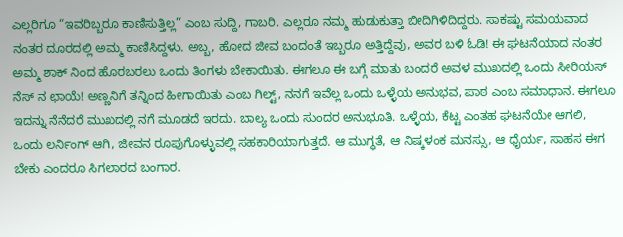ಎಲ್ಲರಿಗೂ “ಇವರಿಬ್ಬರೂ ಕಾಣಿಸುತ್ತಿಲ್ಲ” ಎಂಬ ಸುದ್ದಿ, ಗಾಬರಿ. ಎಲ್ಲರೂ ನಮ್ಮ ಹುಡುಕುತ್ತಾ ಬೀದಿಗಿಳಿದಿದ್ದರು. ಸಾಕಷ್ಟು ಸಮಯವಾದ ನಂತರ ದೂರದಲ್ಲಿ ಅಮ್ಮ ಕಾಣಿಸಿದ್ದಳು. ಅಬ್ಬ, ಹೋದ ಜೀವ ಬಂದಂತೆ ಇಬ್ಬರೂ ಅತ್ತಿದ್ದೆವು, ಅವರ ಬಳಿ ಓಡಿ! ಈ ಘಟನೆಯಾದ ನಂತರ ಅಮ್ಮ ಶಾಕ್ ನಿಂದ ಹೊರಬರಲು ಒಂದು ತಿಂಗಳು ಬೇಕಾಯಿತು. ಈಗಲೂ ಈ ಬಗ್ಗೆ ಮಾತು ಬಂದರೆ ಅವಳ ಮುಖದಲ್ಲಿ ಒಂದು ಸೀರಿಯಸ್ ನೆಸ್ ನ ಛಾಯೆ! ಅಣ್ಣನಿಗೆ ತನ್ನಿಂದ ಹೀಗಾಯಿತು ಎಂಬ ಗಿಲ್ಟ್, ನನಗೆ ಇವೆಲ್ಲ ಒಂದು ಒಳ್ಳೆಯ ಅನುಭವ, ಪಾಠ ಎಂಬ ಸಮಾಧಾನ. ಈಗಲೂ ಇದನ್ನು ನೆನೆದರೆ ಮುಖದಲ್ಲಿ ನಗೆ ಮೂಡದೆ ಇರದು. ಬಾಲ್ಯ ಒಂದು ಸುಂದರ ಅನುಭೂತಿ. ಒಳ್ಳೆಯ, ಕೆಟ್ಟ ಎಂತಹ ಘಟನೆಯೇ ಆಗಲಿ, ಒಂದು ಲರ್ನಿಂಗ್ ಆಗಿ, ಜೀವನ ರೂಪುಗೊಳ್ಳುವಲ್ಲಿ ಸಹಕಾರಿಯಾಗುತ್ತದೆ. ಆ ಮುಗ್ಧತೆ, ಆ ನಿಷ್ಕಳಂಕ ಮನಸ್ಸು, ಆ ಧೈರ್ಯ, ಸಾಹಸ ಈಗ ಬೇಕು ಎಂದರೂ ಸಿಗಲಾರದ ಬಂಗಾರ.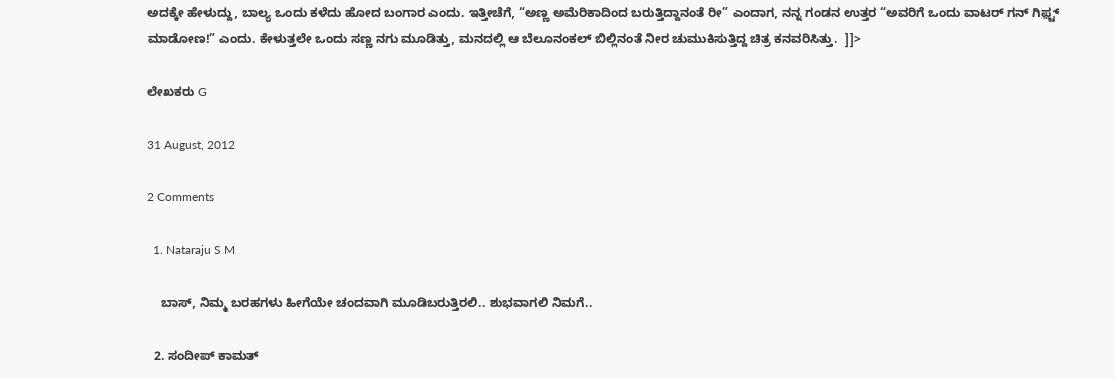ಅದಕ್ಕೇ ಹೇಳುದ್ದು, ಬಾಲ್ಯ ಒಂದು ಕಳೆದು ಹೋದ ಬಂಗಾರ ಎಂದು. ಇತ್ತೀಚೆಗೆ, “ಅಣ್ಣ ಅಮೆರಿಕಾದಿಂದ ಬರುತ್ತಿದ್ದಾನಂತೆ ರೀ” ಎಂದಾಗ, ನನ್ನ ಗಂಡನ ಉತ್ತರ “ಅವರಿಗೆ ಒಂದು ವಾಟರ್ ಗನ್ ಗಿಫ಼್ಟ್ ಮಾಡೋಣ!” ಎಂದು. ಕೇಳುತ್ತಲೇ ಒಂದು ಸಣ್ಣ ನಗು ಮೂಡಿತ್ತು, ಮನದಲ್ಲಿ ಆ ಬೆಲೂನಂಕಲ್ ಬಿಲ್ಲಿನಂತೆ ನೀರ ಚುಮುಕಿಸುತ್ತಿದ್ದ ಚಿತ್ರ ಕನವರಿಸಿತ್ತು.  ]]>

ಲೇಖಕರು G

31 August, 2012

2 Comments

  1. Nataraju S M

    ಬಾಸ್, ನಿಮ್ಮ ಬರಹಗಳು ಹೀಗೆಯೇ ಚಂದವಾಗಿ ಮೂಡಿಬರುತ್ತಿರಲಿ.. ಶುಭವಾಗಲಿ ನಿಮಗೆ..

  2. ಸಂದೀಪ್ ಕಾಮತ್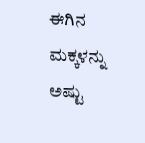ಈಗಿನ ಮಕ್ಕಳನ್ನು ಅಷ್ಟು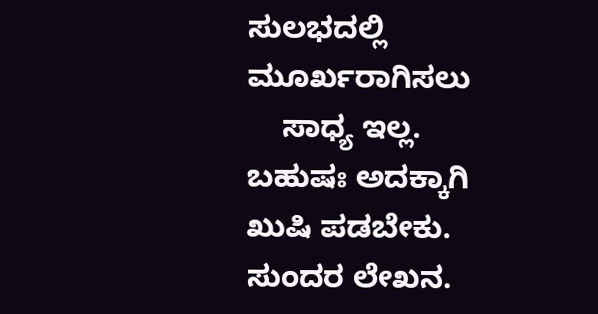ಸುಲಭದಲ್ಲಿ ಮೂರ್ಖರಾಗಿಸಲು
    ಸಾಧ್ಯ ಇಲ್ಲ. ಬಹುಷಃ ಅದಕ್ಕಾಗಿ ಖುಷಿ ಪಡಬೇಕು. ಸುಂದರ ಲೇಖನ.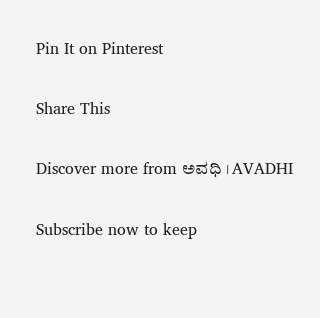Pin It on Pinterest

Share This

Discover more from ಅವಧಿ । AVADHI

Subscribe now to keep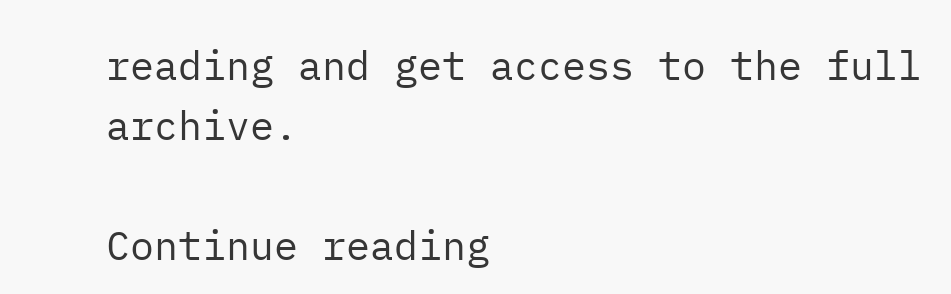reading and get access to the full archive.

Continue reading